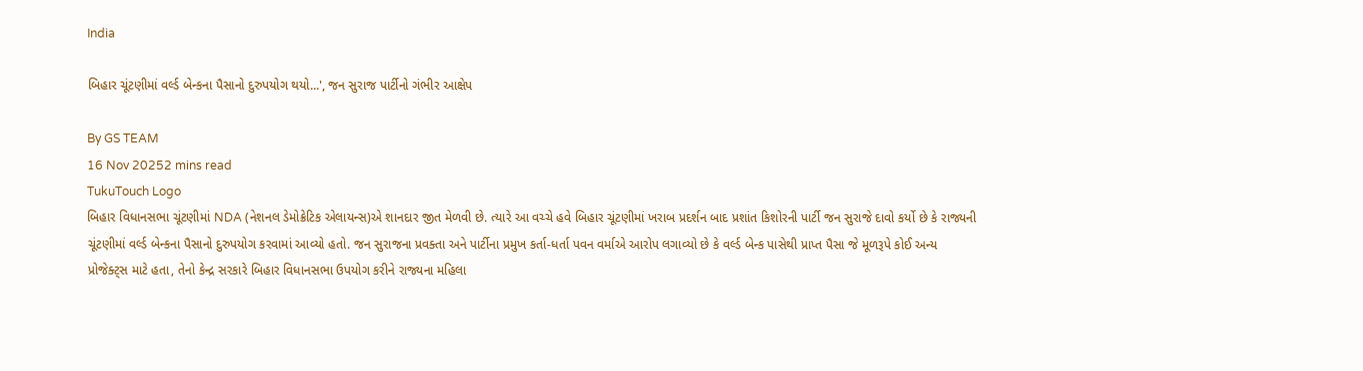India

બિહાર ચૂંટણીમાં વર્લ્ડ બેન્કના પૈસાનો દુરુપયોગ થયો...', જન સુરાજ પાર્ટીનો ગંભીર આક્ષેપ

By GS TEAM
16 Nov 20252 mins read
TukuTouch Logo
બિહાર વિધાનસભા ચૂંટણીમાં NDA (નેશનલ ડેમોક્રેટિક એલાયન્સ)એ શાનદાર જીત મેળવી છે. ત્યારે આ વચ્ચે હવે બિહાર ચૂંટણીમાં ખરાબ પ્રદર્શન બાદ પ્રશાંત કિશોરની પાર્ટી જન સુરાજે દાવો કર્યો છે કે રાજ્યની ચૂંટણીમાં વર્લ્ડ બેન્કના પૈસાનો દુરુપયોગ કરવામાં આવ્યો હતો. જન સુરાજના પ્રવક્તા અને પાર્ટીના પ્રમુખ કર્તા-ધર્તા પવન વર્માએ આરોપ લગાવ્યો છે કે વર્લ્ડ બેન્ક પાસેથી પ્રાપ્ત પૈસા જે મૂળરૂપે કોઈ અન્ય પ્રોજેક્ટ્સ માટે હતા, તેનો કેન્દ્ર સરકારે બિહાર વિધાનસભા ઉપયોગ કરીને રાજ્યના મહિલા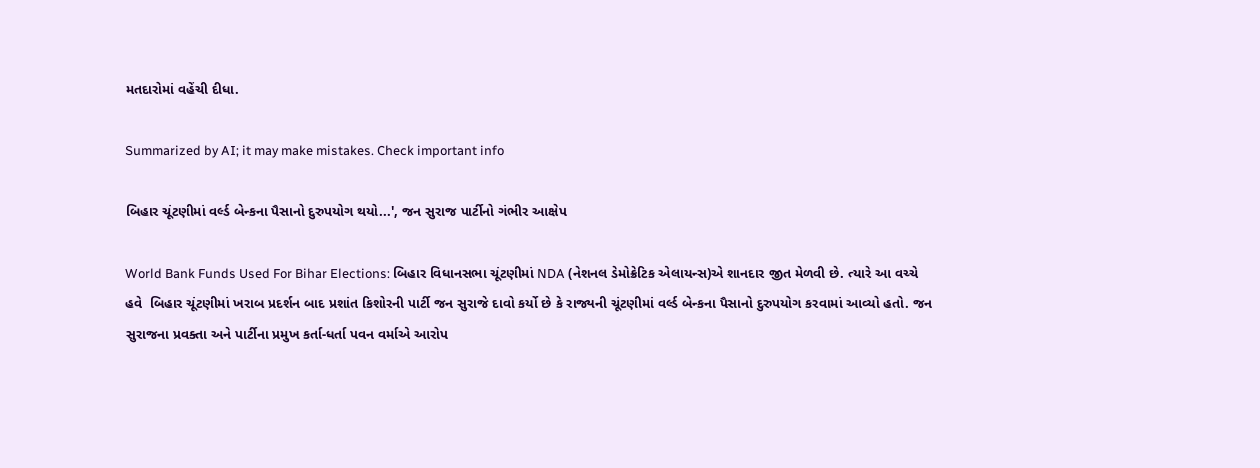મતદારોમાં વહેંચી દીધા.

Summarized by AI; it may make mistakes. Check important info

બિહાર ચૂંટણીમાં વર્લ્ડ બેન્કના પૈસાનો દુરુપયોગ થયો...', જન સુરાજ પાર્ટીનો ગંભીર આક્ષેપ

World Bank Funds Used For Bihar Elections: બિહાર વિધાનસભા ચૂંટણીમાં NDA (નેશનલ ડેમોક્રેટિક એલાયન્સ)એ શાનદાર જીત મેળવી છે. ત્યારે આ વચ્ચે હવે  બિહાર ચૂંટણીમાં ખરાબ પ્રદર્શન બાદ પ્રશાંત કિશોરની પાર્ટી જન સુરાજે દાવો કર્યો છે કે રાજ્યની ચૂંટણીમાં વર્લ્ડ બેન્કના પૈસાનો દુરુપયોગ કરવામાં આવ્યો હતો. જન સુરાજના પ્રવક્તા અને પાર્ટીના પ્રમુખ કર્તા-ધર્તા પવન વર્માએ આરોપ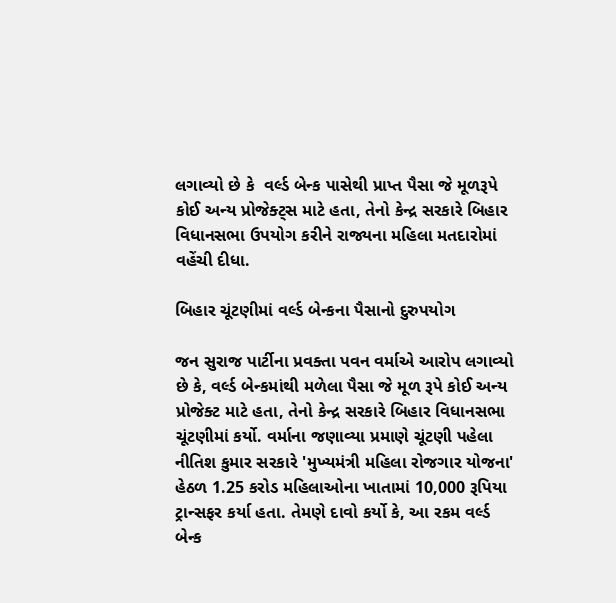લગાવ્યો છે કે  વર્લ્ડ બેન્ક પાસેથી પ્રાપ્ત પૈસા જે મૂળરૂપે કોઈ અન્ય પ્રોજેક્ટ્સ માટે હતા, તેનો કેન્દ્ર સરકારે બિહાર વિધાનસભા ઉપયોગ કરીને રાજ્યના મહિલા મતદારોમાં વહેંચી દીધા.

બિહાર ચૂંટણીમાં વર્લ્ડ બેન્કના પૈસાનો દુરુપયોગ

જન સુરાજ પાર્ટીના પ્રવક્તા પવન વર્માએ આરોપ લગાવ્યો છે કે, વર્લ્ડ બેન્કમાંથી મળેલા પૈસા જે મૂળ રૂપે કોઈ અન્ય પ્રોજેક્ટ માટે હતા, તેનો કેન્દ્ર સરકારે બિહાર વિધાનસભા ચૂંટણીમાં કર્યો. વર્માના જણાવ્યા પ્રમાણે ચૂંટણી પહેલા નીતિશ કુમાર સરકારે 'મુખ્યમંત્રી મહિલા રોજગાર યોજના' હેઠળ 1.25 કરોડ મહિલાઓના ખાતામાં 10,000 રૂપિયા ટ્રાન્સફર કર્યા હતા. તેમણે દાવો કર્યો કે, આ રકમ વર્લ્ડ બેન્ક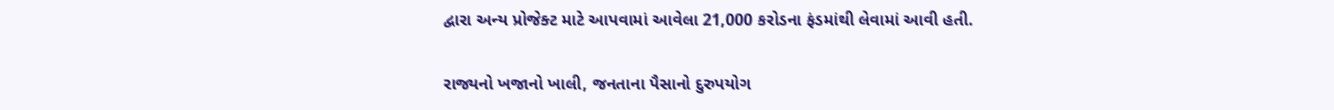દ્વારા અન્ય પ્રોજેક્ટ માટે આપવામાં આવેલા 21,000 કરોડના ફંડમાંથી લેવામાં આવી હતી.

રાજ્યનો ખજાનો ખાલી, જનતાના પૈસાનો દુરુપયોગ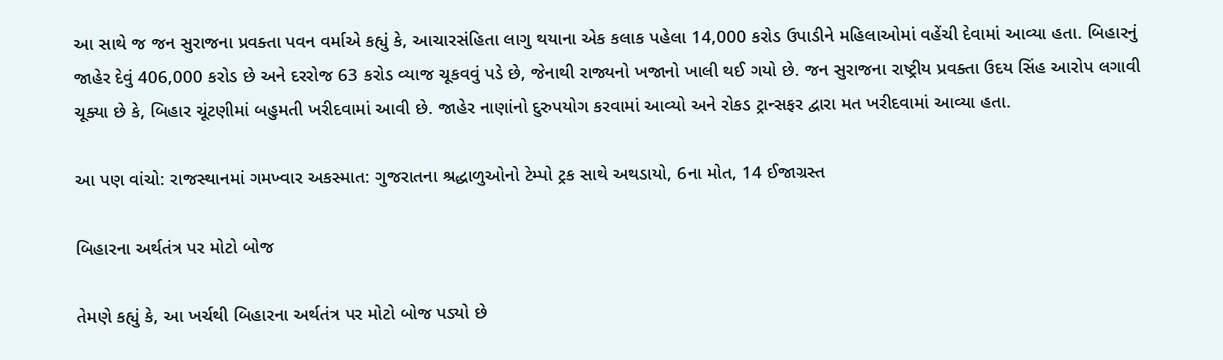આ સાથે જ જન સુરાજના પ્રવક્તા પવન વર્માએ કહ્યું કે, આચારસંહિતા લાગુ થયાના એક કલાક પહેલા 14,000 કરોડ ઉપાડીને મહિલાઓમાં વહેંચી દેવામાં આવ્યા હતા. બિહારનું જાહેર દેવું 406,000 કરોડ છે અને દરરોજ 63 કરોડ વ્યાજ ચૂકવવું પડે છે, જેનાથી રાજ્યનો ખજાનો ખાલી થઈ ગયો છે. જન સુરાજના રાષ્ટ્રીય પ્રવક્તા ઉદય સિંહ આરોપ લગાવી ચૂક્યા છે કે, બિહાર ચૂંટણીમાં બહુમતી ખરીદવામાં આવી છે. જાહેર નાણાંનો દુરુપયોગ કરવામાં આવ્યો અને રોકડ ટ્રાન્સફર દ્વારા મત ખરીદવામાં આવ્યા હતા.

આ પણ વાંચો: રાજસ્થાનમાં ગમખ્વાર અકસ્માત: ગુજરાતના શ્રદ્ધાળુઓનો ટેમ્પો ટ્રક સાથે અથડાયો, 6ના મોત, 14 ઈજાગ્રસ્ત

બિહારના અર્થતંત્ર પર મોટો બોજ

તેમણે કહ્યું કે, આ ખર્ચથી બિહારના અર્થતંત્ર પર મોટો બોજ પડ્યો છે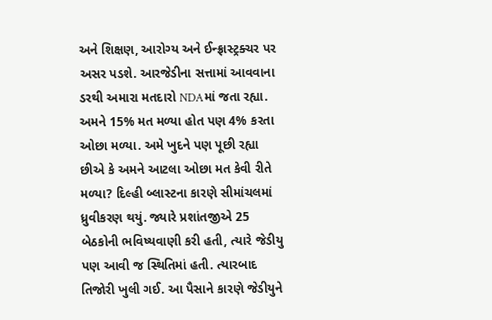અને શિક્ષણ, આરોગ્ય અને ઈન્ફ્રાસ્ટ્રક્ચર પર અસર પડશે. આરજેડીના સત્તામાં આવવાના ડરથી અમારા મતદારો NDAમાં જતા રહ્યા. અમને 15% મત મળ્યા હોત પણ 4% કરતા ઓછા મળ્યા. અમે ખુદને પણ પૂછી રહ્યા છીએ કે અમને આટલા ઓછા મત કેવી રીતે મળ્યા? દિલ્હી બ્લાસ્ટના કારણે સીમાંચલમાં ધ્રુવીકરણ થયું. જ્યારે પ્રશાંતજીએ 25 બેઠકોની ભવિષ્યવાણી કરી હતી, ત્યારે જેડીયુ પણ આવી જ સ્થિતિમાં હતી. ત્યારબાદ તિજોરી ખુલી ગઈ. આ પૈસાને કારણે જેડીયુને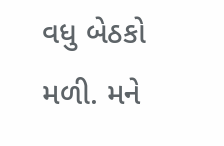વધુ બેઠકો મળી. મને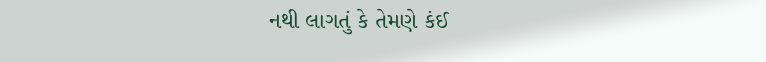નથી લાગતું કે તેમણે કંઈ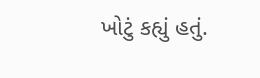ખોટું કહ્યું હતું.